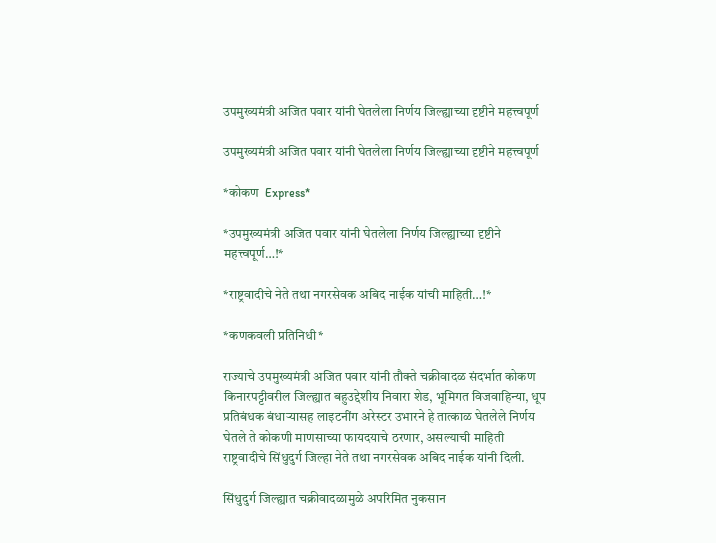उपमुख्यमंत्री अजित पवार यांनी घेतलेला निर्णय जिल्ह्याच्या दृष्टीने महत्त्वपूर्ण

उपमुख्यमंत्री अजित पवार यांनी घेतलेला निर्णय जिल्ह्याच्या दृष्टीने महत्त्वपूर्ण

*कोकण  Express*

*उपमुख्यमंत्री अजित पवार यांनी घेतलेला निर्णय जिल्ह्याच्या दृष्टीने महत्त्वपूर्ण…!*

*राष्ट्रवादीचे नेते तथा नगरसेवक अबिद नाईक यांची माहिती…!*

*कणकवली प्रतिनिधी*

राज्याचे उपमुख्यमंत्री अजित पवार यांनी तौक्ते चक्रीवादळ संदर्भात कोकण किनारपट्टीवरील जिल्ह्यात बहुउद्देशीय निवारा शेड, भूमिगत विजवाहिन्या, धूप प्रतिबंधक बंधाऱ्यासह लाइटनींग अरेस्टर उभारने हे तात्काळ घेतलेले निर्णय घेतले ते कोकणी माणसाच्या फायदयाचे ठरणार, असल्याची माहिती राष्ट्रवादीचे सिंधुदुर्ग जिल्हा नेते तथा नगरसेवक अबिद नाईक यांनी दिली.

सिंधुदुर्ग जिल्ह्यात चक्रीवादळामुळे अपरिमित नुकसान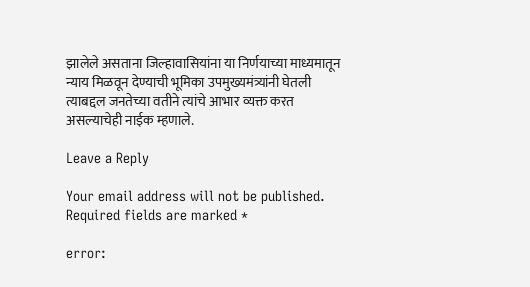झालेले असताना जिल्हावासियांना या निर्णयाच्या माध्यमातून न्याय मिळवून देण्याची भूमिका उपमुख्यमंत्र्यांनी घेतली त्याबद्दल जनतेच्या वतीने त्यांचे आभार व्यक्त करत असल्याचेही नाईक म्हणाले.

Leave a Reply

Your email address will not be published. Required fields are marked *

error: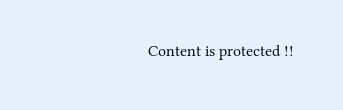Content is protected !!